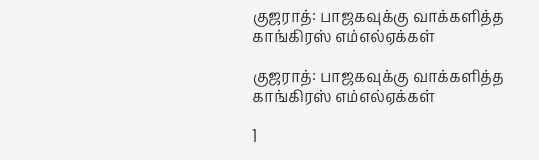குஜராத்: பாஜகவுக்கு வாக்களித்த காங்கிரஸ் எம்எல்ஏக்கள்

குஜராத்: பாஜகவுக்கு வாக்களித்த காங்கிரஸ் எம்எல்ஏக்கள்

1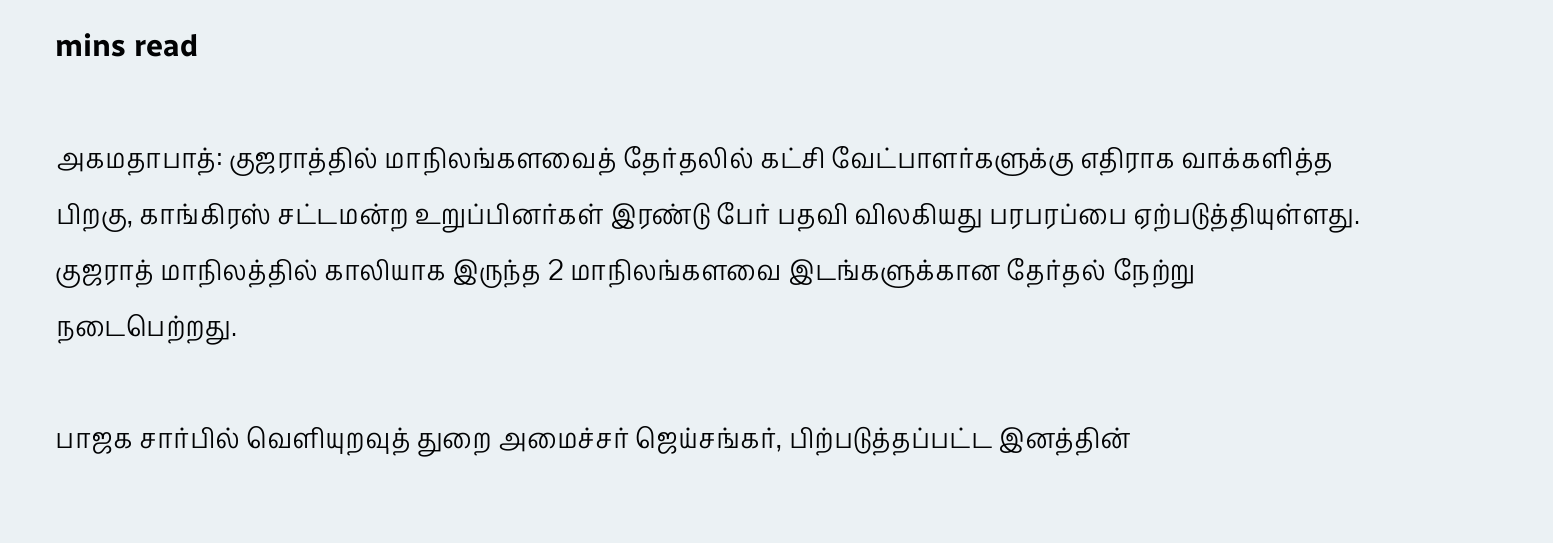mins read

அகமதாபாத்: குஜராத்தில் மாநிலங்களவைத் தேர்தலில் கட்சி வேட்பாளர்களுக்கு எதிராக வாக்களித்த பிறகு, காங்கிரஸ் சட்டமன்ற உறுப்பினர்கள் இரண்டு பேர் பதவி விலகியது பரபரப்பை ஏற்படுத்தியுள்ளது. குஜராத் மாநிலத்தில் காலியாக இருந்த 2 மாநிலங்களவை இடங்களுக்கான தேர்தல் நேற்று நடைபெற்றது.

பாஜக சார்பில் வெளியுறவுத் துறை அமைச்சர் ஜெய்சங்கர், பிற்படுத்தப்பட்ட இனத்தின்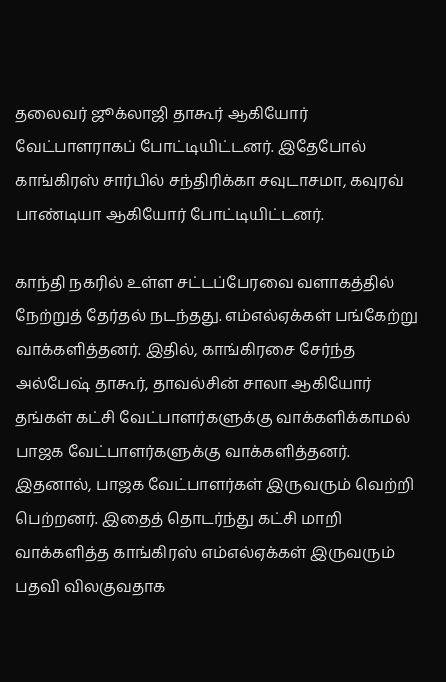தலைவர் ஜூக்லாஜி தாகூர் ஆகியோர் வேட்பாளராகப் போட்டியிட்டனர். இதேபோல் காங்கிரஸ் சார்பில் சந்திரிக்கா சவுடாசமா, கவுரவ் பாண்டியா ஆகியோர் போட்டியிட்டனர்.

காந்தி நகரில் உள்ள சட்டப்பேரவை வளாகத்தில் நேற்றுத் தேர்தல் நடந்தது. எம்எல்ஏக்கள் பங்கேற்று வாக்களித்தனர். இதில், காங்கிரசை சேர்ந்த அல்பேஷ் தாகூர், தாவல்சின் சாலா ஆகியோர் தங்கள் கட்சி வேட்பாளர்களுக்கு வாக்களிக்காமல் பாஜக வேட்பாளர்களுக்கு வாக்களித்தனர். இதனால், பாஜக வேட்பாளர்கள் இருவரும் வெற்றி பெற்றனர். இதைத் தொடர்ந்து கட்சி மாறி வாக்களித்த காங்கிரஸ் எம்எல்ஏக்கள் இருவரும் பதவி விலகுவதாக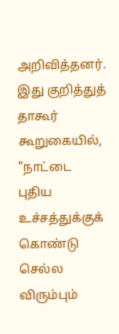அறிவித்தனர். இது குறித்துத் தாகூர் கூறுகையில், "நாட்டை புதிய உச்சத்துக்குக் கொண்டு செல்ல விரும்பும்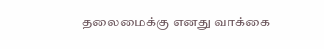தலைமைக்கு எனது வாக்கை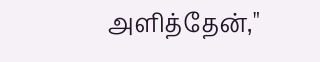அளித்தேன்,"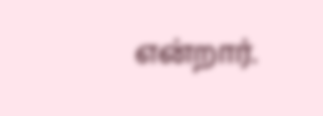என்றார்.